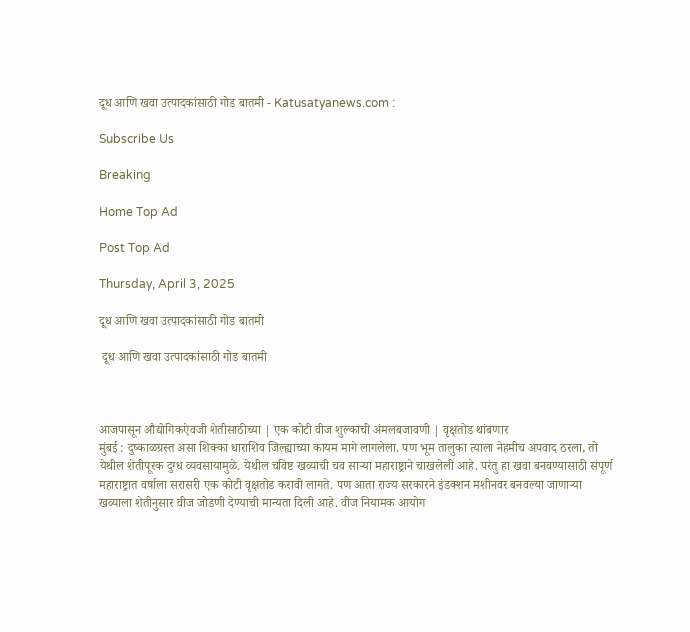दूध आणि खवा उत्पादकांसाठी गोड बातमी - Katusatyanews.com :

Subscribe Us

Breaking

Home Top Ad

Post Top Ad

Thursday, April 3, 2025

दूध आणि खवा उत्पादकांसाठी गोड बातमी

 दूध आणि खवा उत्पादकांसाठी गोड बातमी



आजपासून औद्योगिकऐवजी शेतीसाठीच्या | एक कोटी वीज शुल्काची अंमलबजावणी | वृक्षतोड थांबणार
मुंबई : दुष्काळग्रस्त असा शिक्का धाराशिव जिल्ह्याच्या कायम मागे लागलेला. पण भूम तालुका त्याला नेहमीच अपवाद ठरला, तो येथील शेतीपूरक दुग्ध व्यवसायामुळे. येथील चविष्ट खव्याची चव साऱ्या महाराष्ट्राने चाखलेली आहे. परंतु हा खवा बनवण्यासाठी संपूर्ण महाराष्ट्रात वर्षाला सरासरी एक कोटी वृक्षतोड करावी लागते. पण आता राज्य सरकारने इंडक्शन मशीनवर बनवल्या जाणाऱ्या खव्याला शेतीनुसार वीज जोडणी देण्याची मान्यता दिली आहे. वीज नियामक आयोग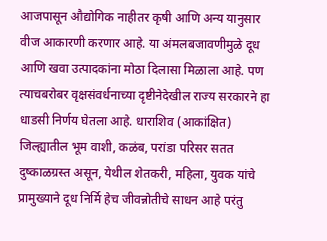आजपासून औद्योगिक नाहीतर कृषी आणि अन्य यानुसार वीज आकारणी करणार आहे. या अंमलबजावणीमुळे दूध आणि खवा उत्पादकांना मोठा दिलासा मिळाला आहे. पण त्याचबरोबर वृक्षसंवर्धनाच्या दृष्टीनेदेखील राज्य सरकारने हा धाडसी निर्णय घेतला आहे. धाराशिव (आकांक्षित) जिल्ह्यातील भूम वाशी, कळंब, परांडा परिसर सतत दुष्काळग्रस्त असून, येथील शेतकरी, महिला, युवक यांचे प्रामुख्याने दूध निर्मि हेच जीवन्नोतीचे साधन आहे परंतु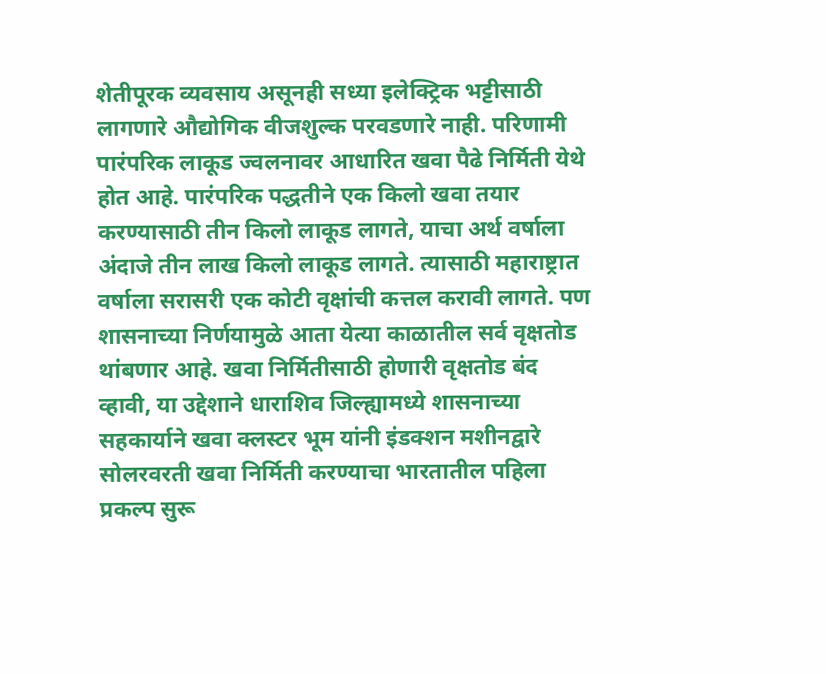शेतीपूरक व्यवसाय असूनही सध्या इलेक्ट्रिक भट्टीसाठी लागणारे औद्योगिक वीजशुल्क परवडणारे नाही. परिणामी पारंपरिक लाकूड ज्वलनावर आधारित खवा पैढे निर्मिती येथे होत आहे. पारंपरिक पद्धतीने एक किलो खवा तयार करण्यासाठी तीन किलो लाकूड लागते, याचा अर्थ वर्षाला अंदाजे तीन लाख किलो लाकूड लागते. त्यासाठी महाराष्ट्रात वर्षाला सरासरी एक कोटी वृक्षांची कत्तल करावी लागते. पण शासनाच्या निर्णयामुळे आता येत्या काळातील सर्व वृक्षतोड थांबणार आहे. खवा निर्मितीसाठी होणारी वृक्षतोड बंद व्हावी, या उद्देशाने धाराशिव जिल्ह्यामध्ये शासनाच्या सहकार्याने खवा क्लस्टर भूम यांनी इंडक्शन मशीनद्वारे सोलरवरती खवा निर्मिती करण्याचा भारतातील पहिला प्रकल्प सुरू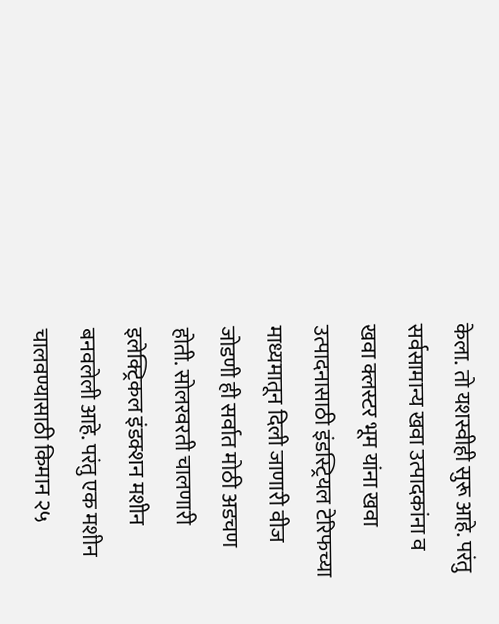केला. तो यशस्वीही सुरू आहे. परंतु सर्वसामान्य खवा उत्पादकांना व खवा क्लस्टर भूम यांना खवा उत्पादनासाठी इंडस्ट्रियल टेरिफच्या माध्यमातून दिली जाणारी वीज जोडणी ही सर्वात मोठी अडचण होती. सोलरवरती चालणारी इलेक्ट्रिकल इंडक्शन मशीन बनवलेली आहे. परंतु एक मशीन चालवण्यासाठी किमान २५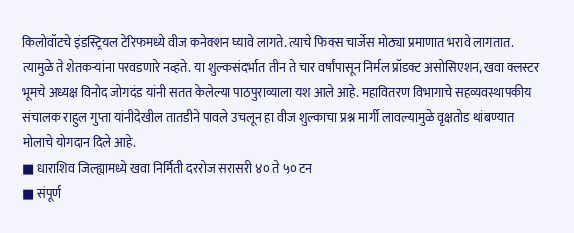किलोवॉटचे इंडस्ट्रियल टेरिफमध्ये वीज कनेक्शन घ्यावे लागते. त्याचे फिक्स चार्जेस मोठ्या प्रमाणात भरावे लागतात. त्यामुळे ते शेतकऱ्यांना परवडणारे नव्हते. या शुल्कसंदर्भात तीन ते चार वर्षांपासून निर्मल प्रॉडक्ट असोसिएशन, खवा क्लस्टर भूमचे अध्यक्ष विनोद जोगदंड यांनी सतत केलेल्या पाठपुराव्याला यश आले आहे. महावितरण विभागाचे सहव्यवस्थापकीय संचालक राहुल गुप्ता यांनीदेखील तातडीने पावले उचलून हा वीज शुल्काचा प्रश्न मार्गी लावल्यामुळे वृक्षतोड थांबण्यात मोलाचे योगदान दिले आहे.
■ धाराशिव जिल्ह्यामध्ये खवा निर्मिती दररोज सरासरी ४० ते ५० टन
■ संपूर्ण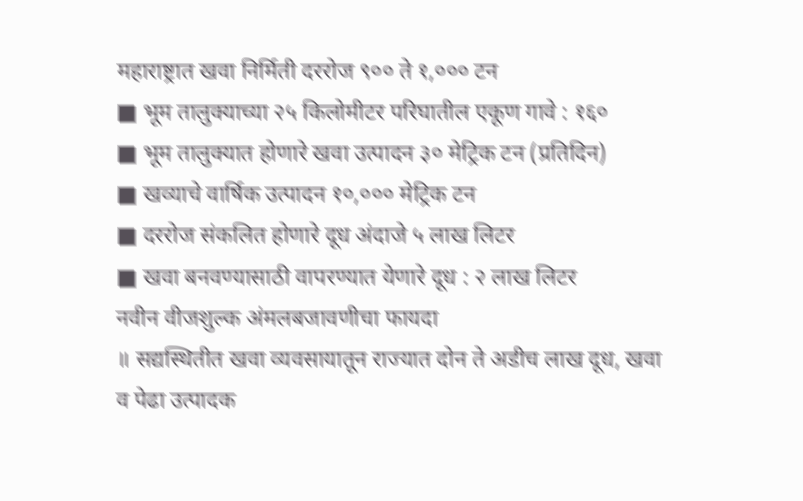महाराष्ट्रात खवा निर्मिती दररोज ९०० ते १,००० टन
■ भूम तालुक्याच्या २५ किलोमीटर परिघातील एकूण गावे : १६०
■ भूम तालुक्यात होणारे खवा उत्पादन ३० मेट्रिक टन (प्रतिदिन)
■ खव्याचे वार्षिक उत्पादन १०,००० मेट्रिक टन
■ दररोज संकलित होणारे दूध अंदाजे ५ लाख लिटर
■ खवा बनवण्यासाठी वापरण्यात येणारे दूध : २ लाख लिटर
नवीन वीजशुल्क अंमलबजावणीचा फायदा
॥ सद्यस्थितीत खवा व्यवसायातून राज्यात दोन ते अडीच लाख दूध, खवा व पेढा उत्पादक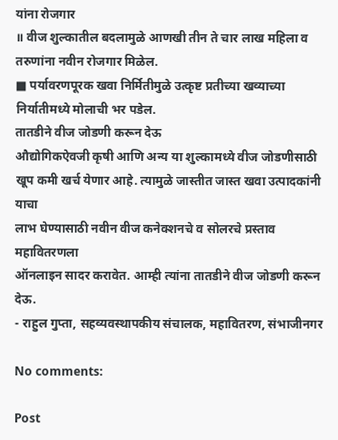यांना रोजगार
॥ वीज शुल्कातील बदलामुळे आणखी तीन ते चार लाख महिला व तरुणांना नवीन रोजगार मिळेल.
■ पर्यावरणपूरक खवा निर्मितीमुळे उत्कृष्ट प्रतीच्या खव्याच्या निर्यातीमध्ये मोलाची भर पडेल.
तातडीने वीज जोडणी करून देऊ
औद्योगिकऐवजी कृषी आणि अन्य या शुल्कामध्ये वीज जोडणीसाठी
खूप कमी खर्च येणार आहे. त्यामुळे जास्तीत जास्त खवा उत्पादकांनी याचा
लाभ घेण्यासाठी नवीन वीज कनेक्शनचे व सोलरचे प्रस्ताव महावितरणला
ऑनलाइन सादर करावेत. आम्ही त्यांना तातडीने वीज जोडणी करून देऊ.
- राहुल गुप्ता, सहव्यवस्थापकीय संचालक, महावितरण, संभाजीनगर

No comments:

Post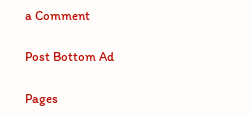a Comment

Post Bottom Ad

Pages